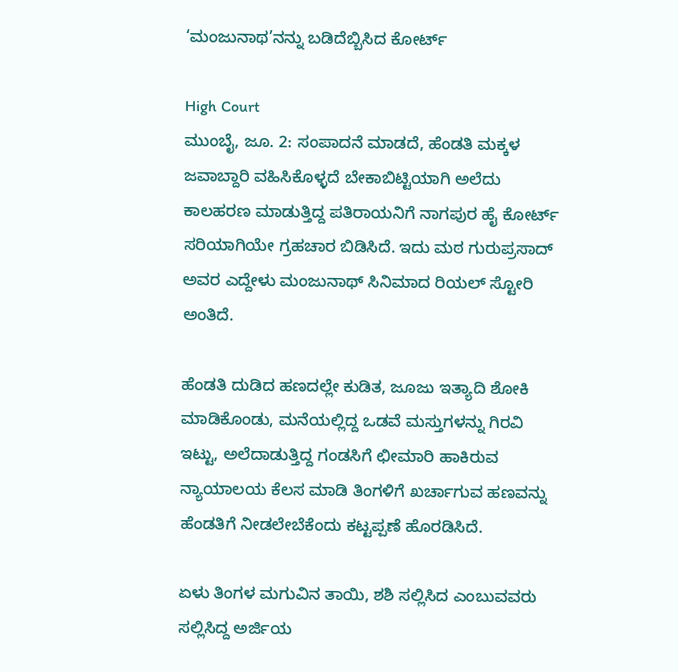‘ಮಂಜುನಾಥ’ನನ್ನು ಬಡಿದೆಬ್ಬಿಸಿದ ಕೋರ್ಟ್

High Court
ಮುಂಬೈ, ಜೂ. 2: ಸಂಪಾದನೆ ಮಾಡದೆ, ಹೆಂಡತಿ ಮಕ್ಕಳ ಜವಾಬ್ದಾರಿ ವಹಿಸಿಕೊಳ್ಳದೆ ಬೇಕಾಬಿಟ್ಟಿಯಾಗಿ ಅಲೆದು ಕಾಲಹರಣ ಮಾಡುತ್ತಿದ್ದ ಪತಿರಾಯನಿಗೆ ನಾಗಪುರ ಹೈ ಕೋರ್ಟ್ ಸರಿಯಾಗಿಯೇ ಗ್ರಹಚಾರ ಬಿಡಿಸಿದೆ. ಇದು ಮಠ ಗುರುಪ್ರಸಾದ್ ಅವರ ಎದ್ದೇಳು ಮಂಜುನಾಥ್ ಸಿನಿಮಾದ ರಿಯಲ್ ಸ್ಟೋರಿ ಅಂತಿದೆ.

ಹೆಂಡತಿ ದುಡಿದ ಹಣದಲ್ಲೇ ಕುಡಿತ, ಜೂಜು ಇತ್ಯಾದಿ ಶೋಕಿ ಮಾಡಿಕೊಂಡು, ಮನೆಯಲ್ಲಿದ್ದ ಒಡವೆ ಮಸ್ತುಗಳನ್ನು ಗಿರವಿ ಇಟ್ಟು, ಅಲೆದಾಡುತ್ತಿದ್ದ ಗಂಡಸಿಗೆ ಛೀಮಾರಿ ಹಾಕಿರುವ ನ್ಯಾಯಾಲಯ ಕೆಲಸ ಮಾಡಿ ತಿಂಗಳಿಗೆ ಖರ್ಚಾಗುವ ಹಣವನ್ನು ಹೆಂಡತಿಗೆ ನೀಡಲೇಬೆಕೆಂದು ಕಟ್ಟಪ್ಪಣೆ ಹೊರಡಿಸಿದೆ.

ಏಳು ತಿಂಗಳ ಮಗುವಿನ ತಾಯಿ, ಶಶಿ ಸಲ್ಲಿಸಿದ ಎಂಬುವವರು ಸಲ್ಲಿಸಿದ್ದ ಅರ್ಜಿಯ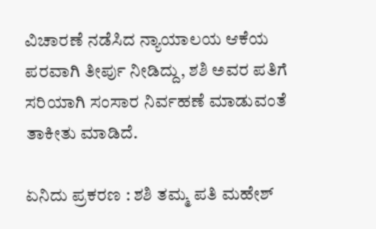ವಿಚಾರಣೆ ನಡೆಸಿದ ನ್ಯಾಯಾಲಯ ಆಕೆಯ ಪರವಾಗಿ ತೀರ್ಪು ನೀಡಿದ್ದು, ಶಶಿ ಅವರ ಪತಿಗೆ ಸರಿಯಾಗಿ ಸಂಸಾರ ನಿರ್ವಹಣೆ ಮಾಡುವಂತೆ ತಾಕೀತು ಮಾಡಿದೆ.

ಏನಿದು ಪ್ರಕರಣ : ಶಶಿ ತಮ್ಮ ಪತಿ ಮಹೇಶ್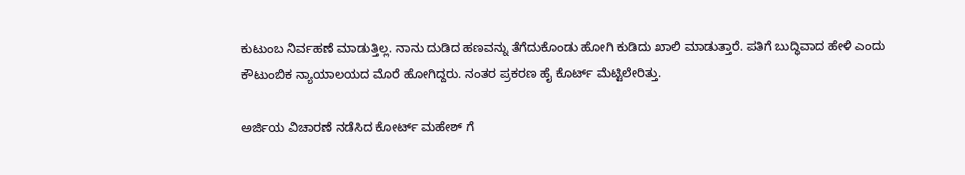ಕುಟುಂಬ ನಿರ್ವಹಣೆ ಮಾಡುತ್ತಿಲ್ಲ. ನಾನು ದುಡಿದ ಹಣವನ್ನು ತೆಗೆದುಕೊಂಡು ಹೋಗಿ ಕುಡಿದು ಖಾಲಿ ಮಾಡುತ್ತಾರೆ. ಪತಿಗೆ ಬುದ್ಧಿವಾದ ಹೇಳಿ ಎಂದು ಕೌಟುಂಬಿಕ ನ್ಯಾಯಾಲಯದ ಮೊರೆ ಹೋಗಿದ್ದರು. ನಂತರ ಪ್ರಕರಣ ಹೈ ಕೊರ್ಟ್ ಮೆಟ್ಟಿಲೇರಿತ್ತು.

ಅರ್ಜಿಯ ವಿಚಾರಣೆ ನಡೆಸಿದ ಕೋರ್ಟ್ ಮಹೇಶ್ ಗೆ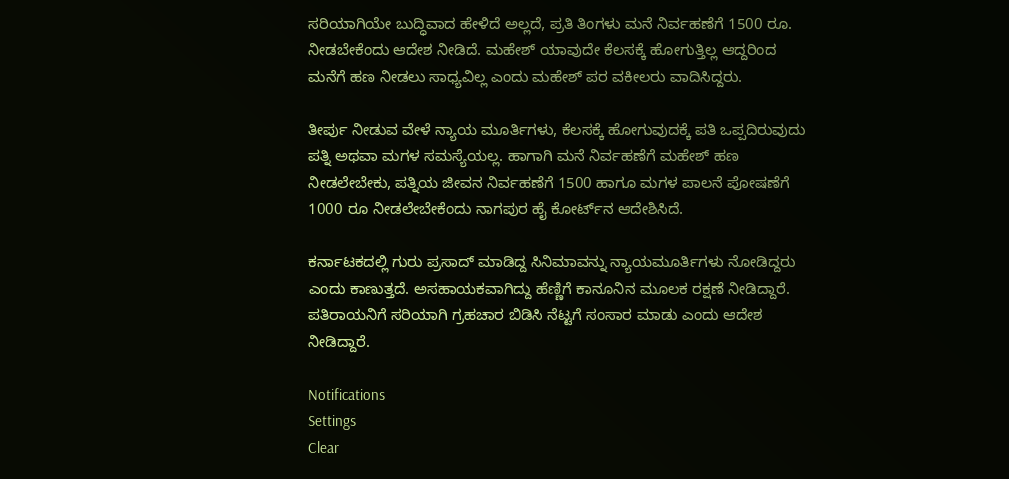ಸರಿಯಾಗಿಯೇ ಬುದ್ಧಿವಾದ ಹೇಳಿದೆ ಅಲ್ಲದೆ, ಪ್ರತಿ ತಿಂಗಳು ಮನೆ ನಿರ್ವಹಣೆಗೆ 1500 ರೂ. ನೀಡಬೇಕೆಂದು ಆದೇಶ ನೀಡಿದೆ. ಮಹೇಶ್ ಯಾವುದೇ ಕೆಲಸಕ್ಕೆ ಹೋಗುತ್ತಿಲ್ಲ ಆದ್ದರಿಂದ ಮನೆಗೆ ಹಣ ನೀಡಲು ಸಾಧ್ಯವಿಲ್ಲ ಎಂದು ಮಹೇಶ್ ಪರ ವಕೀಲರು ವಾದಿಸಿದ್ದರು.

ತೀರ್ಪು ನೀಡುವ ವೇಳೆ ನ್ಯಾಯ ಮೂರ್ತಿಗಳು, ಕೆಲಸಕ್ಕೆ ಹೋಗುವುದಕ್ಕೆ ಪತಿ ಒಪ್ಪದಿರುವುದು ಪತ್ನಿ ಅಥವಾ ಮಗಳ ಸಮಸ್ಯೆಯಲ್ಲ. ಹಾಗಾಗಿ ಮನೆ ನಿರ್ವಹಣೆಗೆ ಮಹೇಶ್ ಹಣ ನೀಡಲೇಬೇಕು, ಪತ್ನಿಯ ಜೀವನ ನಿರ್ವಹಣೆಗೆ 1500 ಹಾಗೂ ಮಗಳ ಪಾಲನೆ ಪೋಷಣೆಗೆ 1000 ರೂ ನೀಡಲೇಬೇಕೆಂದು ನಾಗಪುರ ಹೈ ಕೋರ್ಟ್‌ನ ಆದೇಶಿಸಿದೆ.

ಕರ್ನಾಟಕದಲ್ಲಿ ಗುರು ಪ್ರಸಾದ್ ಮಾಡಿದ್ದ ಸಿನಿಮಾವನ್ನು ನ್ಯಾಯಮೂರ್ತಿಗಳು ನೋಡಿದ್ದರು ಎಂದು ಕಾಣುತ್ತದೆ. ಅಸಹಾಯಕವಾಗಿದ್ದು ಹೆಣ್ಣಿಗೆ ಕಾನೂನಿನ ಮೂಲಕ ರಕ್ಷಣೆ ನೀಡಿದ್ದಾರೆ. ಪತಿರಾಯನಿಗೆ ಸರಿಯಾಗಿ ಗ್ರಹಚಾರ ಬಿಡಿಸಿ ನೆಟ್ಟಗೆ ಸಂಸಾರ ಮಾಡು ಎಂದು ಆದೇಶ ನೀಡಿದ್ದಾರೆ.

Notifications
Settings
Clear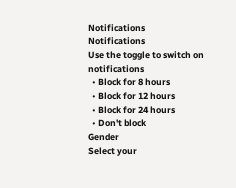Notifications
Notifications
Use the toggle to switch on notifications
  • Block for 8 hours
  • Block for 12 hours
  • Block for 24 hours
  • Don't block
Gender
Select your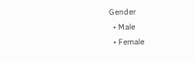Gender
  • Male
  • Female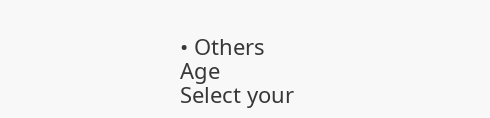• Others
Age
Select your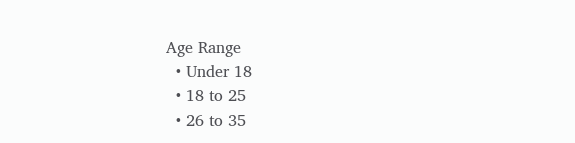Age Range
  • Under 18
  • 18 to 25
  • 26 to 35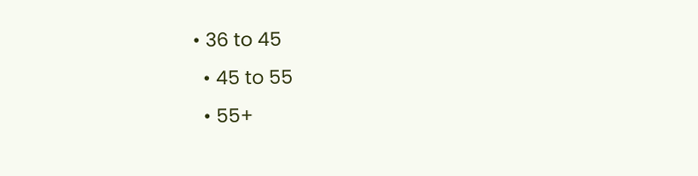• 36 to 45
  • 45 to 55
  • 55+